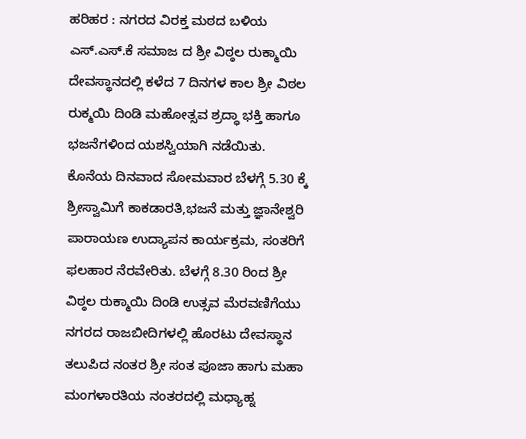ಹರಿಹರ : ನಗರದ ವಿರಕ್ತ ಮಠದ ಬಳಿಯ ಎಸ್.ಎಸ್.ಕೆ ಸಮಾಜ ದ ಶ್ರೀ ವಿಠ್ಠಲ ರುಕ್ಮಾಯಿ ದೇವಸ್ಥಾನದಲ್ಲಿ ಕಳೆದ 7 ದಿನಗಳ ಕಾಲ ಶ್ರೀ ವಿಠಲ ರುಕ್ಮಯಿ ದಿಂಡಿ ಮಹೋತ್ಸವ ಶ್ರದ್ಧಾ ಭಕ್ತಿ ಹಾಗೂ ಭಜನೆಗಳಿಂದ ಯಶಸ್ವಿಯಾಗಿ ನಡೆಯಿತು.
ಕೊನೆಯ ದಿನವಾದ ಸೋಮವಾರ ಬೆಳಗ್ಗೆ 5.30 ಕ್ಕೆ ಶ್ರೀಸ್ವಾಮಿಗೆ ಕಾಕಡಾರತಿ,ಭಜನೆ ಮತ್ತು ಜ್ಞಾನೇಶ್ವರಿ ಪಾರಾಯಣ ಉದ್ಯಾಪನ ಕಾರ್ಯಕ್ರಮ, ಸಂತರಿಗೆ ಫಲಹಾರ ನೆರವೇರಿತು. ಬೆಳಗ್ಗೆ 8.30 ರಿಂದ ಶ್ರೀ ವಿಠ್ಠಲ ರುಕ್ಮಾಯಿ ದಿಂಡಿ ಉತ್ಸವ ಮೆರವಣಿಗೆಯು ನಗರದ ರಾಜಬೀದಿಗಳಲ್ಲಿ ಹೊರಟು ದೇವಸ್ಥಾನ ತಲುಪಿದ ನಂತರ ಶ್ರೀ ಸಂತ ಪೂಜಾ ಹಾಗು ಮಹಾ ಮಂಗಳಾರತಿಯ ನಂತರದಲ್ಲಿ ಮಧ್ಯಾಹ್ನ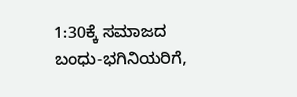1:30ಕ್ಕೆ ಸಮಾಜದ ಬಂಧು-ಭಗಿನಿಯರಿಗೆ,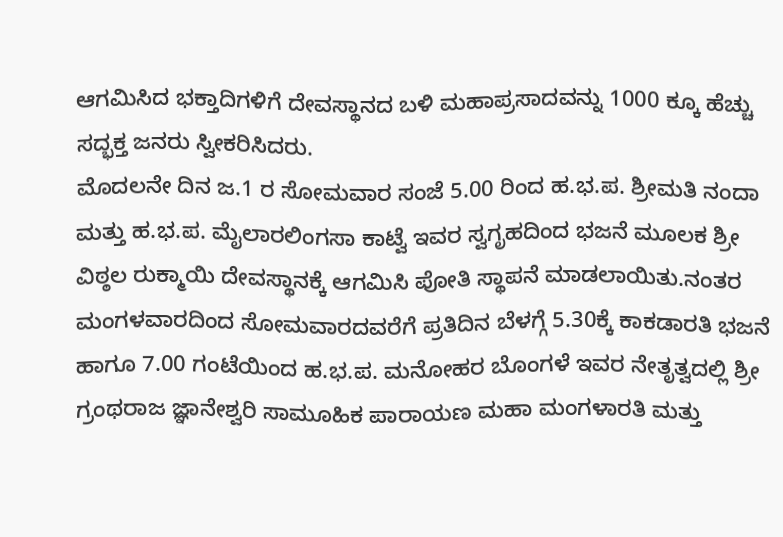ಆಗಮಿಸಿದ ಭಕ್ತಾದಿಗಳಿಗೆ ದೇವಸ್ಥಾನದ ಬಳಿ ಮಹಾಪ್ರಸಾದವನ್ನು 1000 ಕ್ಕೂ ಹೆಚ್ಚು ಸದ್ಭಕ್ತ ಜನರು ಸ್ವೀಕರಿಸಿದರು.
ಮೊದಲನೇ ದಿನ ಜ.1 ರ ಸೋಮವಾರ ಸಂಜೆ 5.00 ರಿಂದ ಹ.ಭ.ಪ. ಶ್ರೀಮತಿ ನಂದಾ ಮತ್ತು ಹ.ಭ.ಪ. ಮೈಲಾರಲಿಂಗಸಾ ಕಾಟ್ವೆ ಇವರ ಸ್ವಗೃಹದಿಂದ ಭಜನೆ ಮೂಲಕ ಶ್ರೀ ವಿಠ್ಠಲ ರುಕ್ಮಾಯಿ ದೇವಸ್ಥಾನಕ್ಕೆ ಆಗಮಿಸಿ ಪೋತಿ ಸ್ಥಾಪನೆ ಮಾಡಲಾಯಿತು.ನಂತರ
ಮಂಗಳವಾರದಿಂದ ಸೋಮವಾರದವರೆಗೆ ಪ್ರತಿದಿನ ಬೆಳಗ್ಗೆ 5.30ಕ್ಕೆ ಕಾಕಡಾರತಿ ಭಜನೆ ಹಾಗೂ 7.00 ಗಂಟೆಯಿಂದ ಹ.ಭ.ಪ. ಮನೋಹರ ಬೊಂಗಳೆ ಇವರ ನೇತೃತ್ವದಲ್ಲಿ ಶ್ರೀ ಗ್ರಂಥರಾಜ ಜ್ಞಾನೇಶ್ವರಿ ಸಾಮೂಹಿಕ ಪಾರಾಯಣ ಮಹಾ ಮಂಗಳಾರತಿ ಮತ್ತು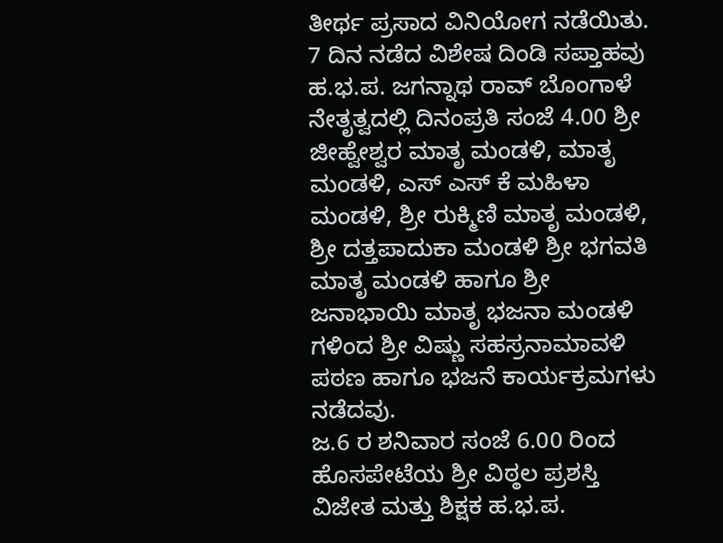ತೀರ್ಥ ಪ್ರಸಾದ ವಿನಿಯೋಗ ನಡೆಯಿತು.
7 ದಿನ ನಡೆದ ವಿಶೇಷ ದಿಂಡಿ ಸಪ್ತಾಹವು ಹ.ಭ.ಪ. ಜಗನ್ನಾಥ ರಾವ್ ಬೊಂಗಾಳೆ ನೇತೃತ್ವದಲ್ಲಿ ದಿನಂಪ್ರತಿ ಸಂಜೆ 4.00 ಶ್ರೀ ಜೀಹ್ವೇಶ್ವರ ಮಾತೃ ಮಂಡಳಿ, ಮಾತೃ ಮಂಡಳಿ, ಎಸ್ ಎಸ್ ಕೆ ಮಹಿಳಾ ಮಂಡಳಿ, ಶ್ರೀ ರುಕ್ಮಿಣಿ ಮಾತೃ ಮಂಡಳಿ, ಶ್ರೀ ದತ್ತಪಾದುಕಾ ಮಂಡಳಿ ಶ್ರೀ ಭಗವತಿ ಮಾತೃ ಮಂಡಳಿ ಹಾಗೂ ಶ್ರೀ ಜನಾಭಾಯಿ ಮಾತೃ ಭಜನಾ ಮಂಡಳಿ ಗಳಿಂದ ಶ್ರೀ ವಿಷ್ಣು ಸಹಸ್ರನಾಮಾವಳಿ ಪಠಣ ಹಾಗೂ ಭಜನೆ ಕಾರ್ಯಕ್ರಮಗಳು ನಡೆದವು.
ಜ.6 ರ ಶನಿವಾರ ಸಂಜೆ 6.00 ರಿಂದ ಹೊಸಪೇಟೆಯ ಶ್ರೀ ವಿಠ್ಠಲ ಪ್ರಶಸ್ತಿ ವಿಜೇತ ಮತ್ತು ಶಿಕ್ಷಕ ಹ.ಭ.ಪ.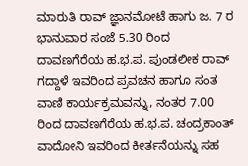ಮಾರುತಿ ರಾವ್ ಜ್ಞಾನಮೋಟೆ ಹಾಗು ಜ. 7 ರ ಭಾನುವಾರ ಸಂಜೆ 5.30 ರಿಂದ ದಾವಣಗೆರೆಯ ಹ.ಭ.ಪ. ಪುಂಡಲೀಕ ರಾವ್ ಗದ್ದಾಳೆ ಇವರಿಂದ ಪ್ರವಚನ ಹಾಗೂ ಸಂತ ವಾಣಿ ಕಾರ್ಯಕ್ರಮವನ್ನು, ನಂತರ 7.00 ರಿಂದ ದಾವಣಗೆರೆಯ ಹ.ಭ.ಪ. ಚಂದ್ರಕಾಂತ್ ವಾದೋನಿ ಇವರಿಂದ ಕೀರ್ತನೆಯನ್ನು ಸಹ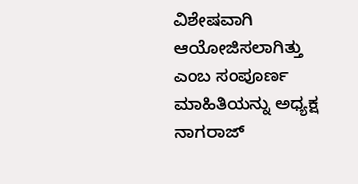ವಿಶೇಷವಾಗಿ ಆಯೋಜಿಸಲಾಗಿತ್ತು
ಎಂಬ ಸಂಪೂರ್ಣ ಮಾಹಿತಿಯನ್ನು ಅಧ್ಯಕ್ಷ ನಾಗರಾಜ್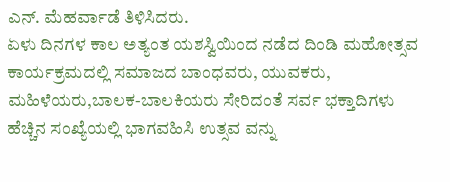ಎನ್. ಮೆಹರ್ವಾಡೆ ತಿಳಿಸಿದರು.
ಏಳು ದಿನಗಳ ಕಾಲ ಅತ್ಯಂತ ಯಶಸ್ವಿಯಿಂದ ನಡೆದ ದಿಂಡಿ ಮಹೋತ್ಸವ ಕಾರ್ಯಕ್ರಮದಲ್ಲಿ ಸಮಾಜದ ಬಾಂಧವರು, ಯುವಕರು, ಮಹಿಳೆಯರು,ಬಾಲಕ-ಬಾಲಕಿಯರು ಸೇರಿದಂತೆ ಸರ್ವ ಭಕ್ತಾದಿಗಳು ಹೆಚ್ಚಿನ ಸಂಖ್ಯೆಯಲ್ಲಿ ಭಾಗವಹಿಸಿ ಉತ್ಸವ ವನ್ನು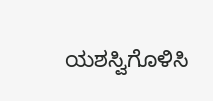ಯಶಸ್ವಿಗೊಳಿಸಿ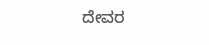ದೇವರ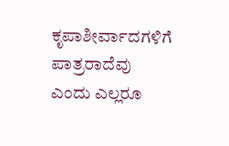ಕೃಪಾಶೀರ್ವಾದಗಳಿಗೆ ಪಾತ್ರರಾದೆವು ಎಂದು ಎಲ್ಲರೂ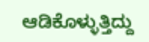ಆಡಿಕೊಳ್ಳುತ್ತಿದ್ದು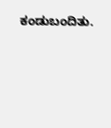ಕಂಡುಬಂದಿತು.